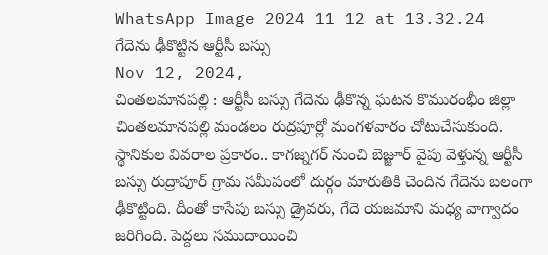WhatsApp Image 2024 11 12 at 13.32.24
గేదెను ఢీకొట్టిన ఆర్టీసీ బస్సు
Nov 12, 2024,
చింతలమానపల్లి : ఆర్టీసీ బస్సు గేదెను ఢీకొన్న ఘటన కొమురంభీం జిల్లా చింతలమానపల్లి మండలం రుద్రపూర్లో మంగళవారం చోటుచేసుకుంది. స్థానికుల వివరాల ప్రకారం.. కాగజ్నగర్ నుంచి బెజ్జూర్ వైపు వెళ్తున్న ఆర్టీసీ బస్సు రుద్రాపూర్ గ్రామ సమీపంలో దుర్గం మారుతికి చెందిన గేదెను బలంగా ఢీకొట్టింది. దీంతో కాసేపు బస్సు డ్రైవరు, గేదె యజమాని మధ్య వాగ్వాదం జరిగింది. పెద్దలు సముదాయించి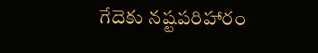గేదెకు నష్టపరిహారం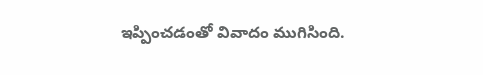ఇప్పించడంతో వివాదం ముగిసింది.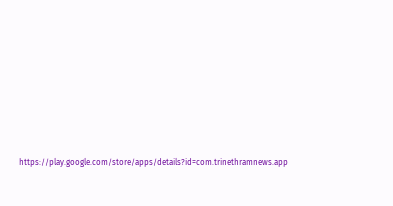https://play.google.com/store/apps/details?id=com.trinethramnews.app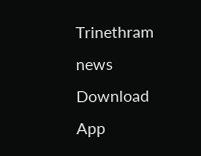Trinethram news
Download App